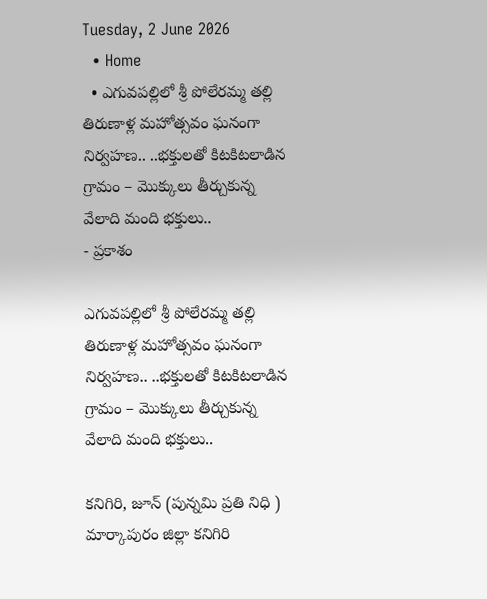Tuesday, 2 June 2026
  • Home
  • ఎగువపల్లిలో శ్రీ పోలేరమ్మ తల్లి తిరుణాళ్ల మహోత్సవం ఘనంగా నిర్వహణ.. ..భక్తులతో కిటకిటలాడిన గ్రామం – మొక్కులు తీర్చుకున్న వేలాది మంది భక్తులు..
- ప్రకాశం

ఎగువపల్లిలో శ్రీ పోలేరమ్మ తల్లి తిరుణాళ్ల మహోత్సవం ఘనంగా నిర్వహణ.. ..భక్తులతో కిటకిటలాడిన గ్రామం – మొక్కులు తీర్చుకున్న వేలాది మంది భక్తులు..

కనిగిరి, జూన్ (పున్నమి ప్రతి నిధి ) మార్కాపురం జిల్లా కనిగిరి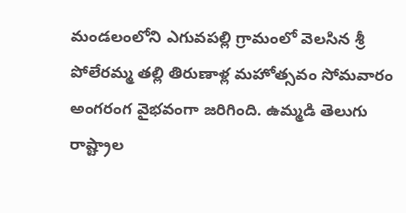మండలంలోని ఎగువపల్లి గ్రామంలో వెలసిన శ్రీ పోలేరమ్మ తల్లి తిరుణాళ్ల మహోత్సవం సోమవారం అంగరంగ వైభవంగా జరిగింది. ఉమ్మడి తెలుగు రాష్ట్రాల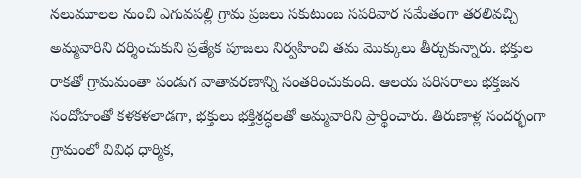నలుమూలల నుంచి ఎగువపల్లి గ్రామ ప్రజలు సకుటుంబ సపరివార సమేతంగా తరలివచ్చి అమ్మవారిని దర్శించుకుని ప్రత్యేక పూజలు నిర్వహించి తమ మొక్కులు తీర్చుకున్నారు. భక్తుల రాకతో గ్రామమంతా పండుగ వాతావరణాన్ని సంతరించుకుంది. ఆలయ పరిసరాలు భక్తజన సందోహంతో కళకళలాడగా, భక్తులు భక్తిశ్రద్ధలతో అమ్మవారిని ప్రార్థించారు. తిరుణాళ్ల సందర్భంగా గ్రామంలో వివిధ ధార్మిక,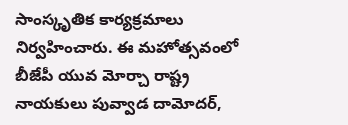సాంస్కృతిక కార్యక్రమాలు నిర్వహించారు. ఈ మహోత్సవంలో బీజేపీ యువ మోర్చా రాష్ట్ర నాయకులు పువ్వాడ దామోదర్,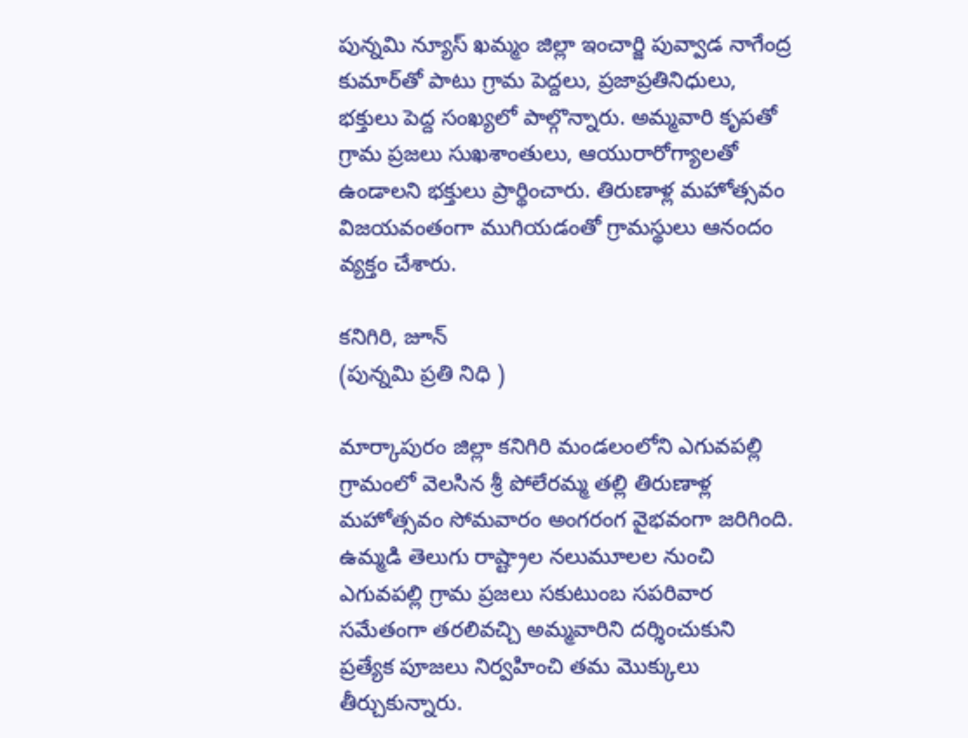పున్నమి న్యూస్ ఖమ్మం జిల్లా ఇంచార్జి పువ్వాడ నాగేంద్ర కుమార్‌తో పాటు గ్రామ పెద్దలు, ప్రజాప్రతినిధులు, భక్తులు పెద్ద సంఖ్యలో పాల్గొన్నారు. అమ్మవారి కృపతో గ్రామ ప్రజలు సుఖశాంతులు, ఆయురారోగ్యాలతో ఉండాలని భక్తులు ప్రార్థించారు. తిరుణాళ్ల మహోత్సవం విజయవంతంగా ముగియడంతో గ్రామస్థులు ఆనందం వ్యక్తం చేశారు.

కనిగిరి, జూన్
(పున్నమి ప్రతి నిధి )

మార్కాపురం జిల్లా కనిగిరి మండలంలోని ఎగువపల్లి గ్రామంలో వెలసిన శ్రీ పోలేరమ్మ తల్లి తిరుణాళ్ల మహోత్సవం సోమవారం అంగరంగ వైభవంగా జరిగింది. ఉమ్మడి తెలుగు రాష్ట్రాల నలుమూలల నుంచి ఎగువపల్లి గ్రామ ప్రజలు సకుటుంబ సపరివార సమేతంగా తరలివచ్చి అమ్మవారిని దర్శించుకుని ప్రత్యేక పూజలు నిర్వహించి తమ మొక్కులు తీర్చుకున్నారు.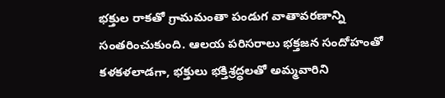భక్తుల రాకతో గ్రామమంతా పండుగ వాతావరణాన్ని సంతరించుకుంది. ఆలయ పరిసరాలు భక్తజన సందోహంతో కళకళలాడగా, భక్తులు భక్తిశ్రద్ధలతో అమ్మవారిని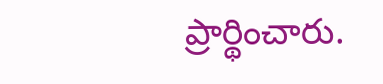ప్రార్థించారు.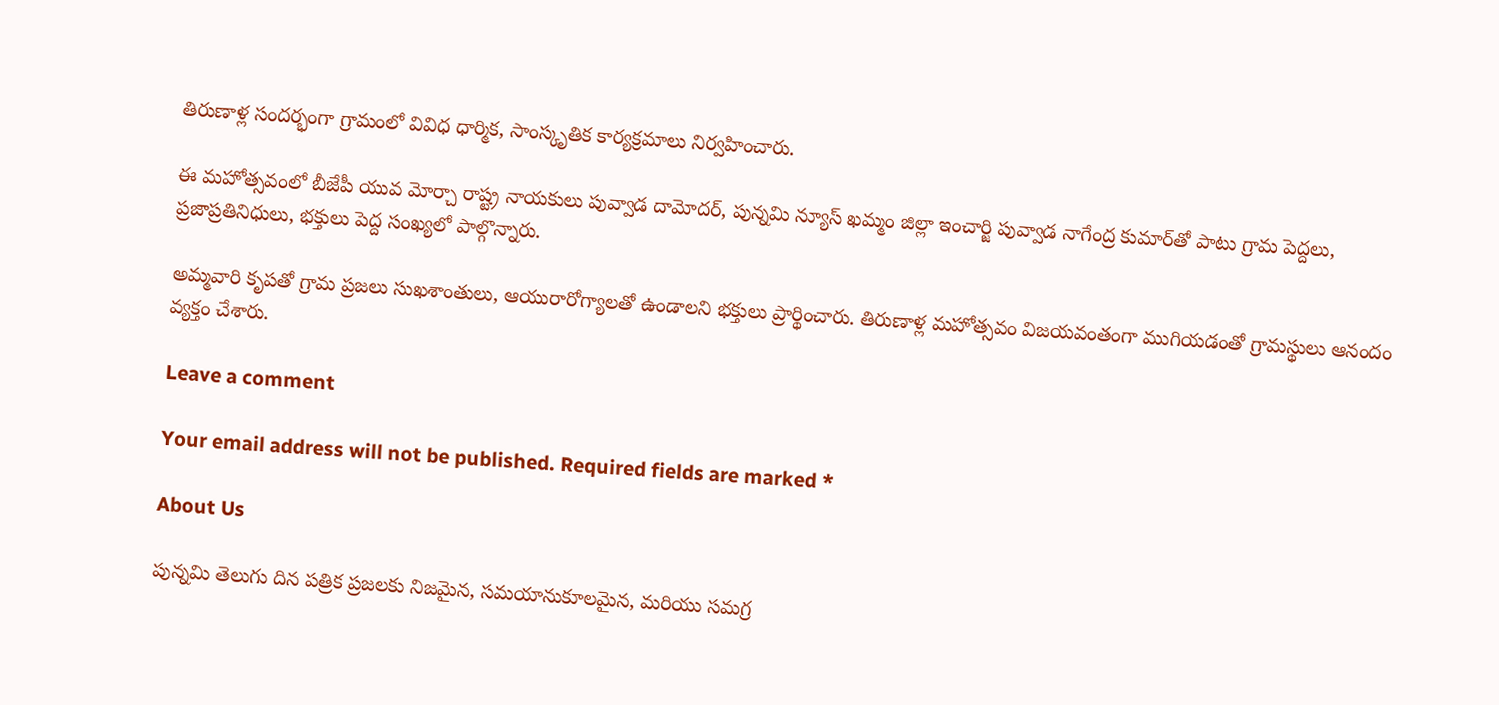తిరుణాళ్ల సందర్భంగా గ్రామంలో వివిధ ధార్మిక, సాంస్కృతిక కార్యక్రమాలు నిర్వహించారు.

ఈ మహోత్సవంలో బీజేపీ యువ మోర్చా రాష్ట్ర నాయకులు పువ్వాడ దామోదర్, పున్నమి న్యూస్ ఖమ్మం జిల్లా ఇంచార్జి పువ్వాడ నాగేంద్ర కుమార్‌తో పాటు గ్రామ పెద్దలు, ప్రజాప్రతినిధులు, భక్తులు పెద్ద సంఖ్యలో పాల్గొన్నారు.

అమ్మవారి కృపతో గ్రామ ప్రజలు సుఖశాంతులు, ఆయురారోగ్యాలతో ఉండాలని భక్తులు ప్రార్థించారు. తిరుణాళ్ల మహోత్సవం విజయవంతంగా ముగియడంతో గ్రామస్థులు ఆనందం వ్యక్తం చేశారు.

Leave a comment

Your email address will not be published. Required fields are marked *

About Us

పున్నమి తెలుగు దిన పత్రిక ప్రజలకు నిజమైన, సమయానుకూలమైన, మరియు సమగ్ర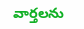వార్తలను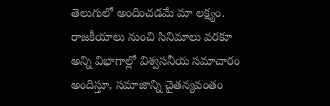తెలుగులో అందించడమే మా లక్ష్యం.
రాజకీయాలు నుంచి సినిమాలు వరకూ అన్ని విభాగాల్లో విశ్వసనీయ సమాచారం అందిస్తూ, సమాజాన్ని చైతన్యవంతం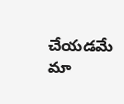చేయడమే మా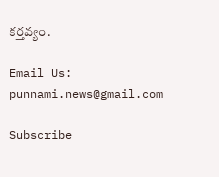కర్తవ్యం.

Email Us: punnami.news@gmail.com

Subscribe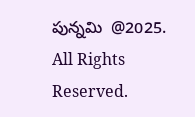పున్నమి  @2025. All Rights Reserved.